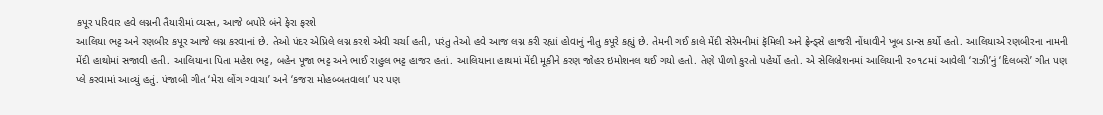કપૂર પરિવાર હવે લગ્નની તૈયારીમાં વ્યસ્ત, આજે બપોરે બંને ફેરા ફરશે
આલિયા ભટ્ટ અને રણબીર કપૂર આજે લગ્ન કરવાનાં છે. તેઓ પંદર એપ્રિલે લગ્ન કરશે એવી ચર્ચા હતી, પરંતુ તેઓ હવે આજ લગ્ન કરી રહ્યાં હોવાનું નીતુ કપૂરે કહ્યું છે. તેમની ગઈ કાલે મેંદી સેરેમનીમાં ફૅમિલી અને ફ્રેન્ડ્સે હાજરી નોંધાવીને ખૂબ ડાન્સ કર્યો હતો. આલિયાએ રણબીરના નામની મેંદી હાથોમાં સજાવી હતી. આલિયાના પિતા મહેશ ભટ્ટ, બહેન પૂજા ભટ્ટ અને ભાઈ રાહુલ ભટ્ટ હાજર હતાં. આલિયાના હાથમાં મેંદી મૂકીને કરણ જોહર ઇમોશનલ થઈ ગયો હતો. તેણે પીળો કુરતો પહેર્યો હતો. એ સેલિબ્રેશનમાં આલિયાની ૨૦૧૮માં આવેલી ‘રાઝી’નું ‘દિલબરો’ ગીત પણ પ્લે કરવામાં આવ્યું હતું. પંજાબી ગીત ‘મેરા લોંગ ગ્વાચા’ અને ‘કજરા મોહબ્બતવાલા’ પર પણ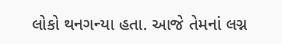લોકો થનગન્યા હતા. આજે તેમનાં લગ્ન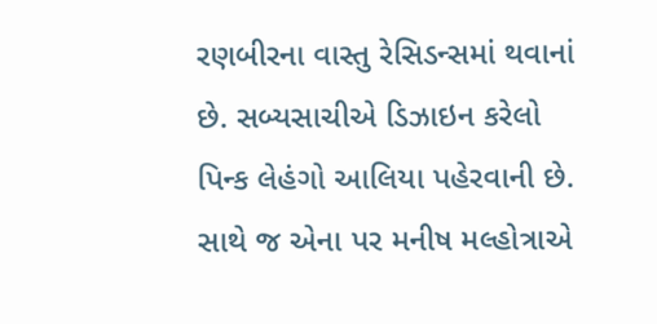રણબીરના વાસ્તુ રેસિડન્સમાં થવાનાં છે. સબ્યસાચીએ ડિઝાઇન કરેલો પિન્ક લેહંગો આલિયા પહેરવાની છે. સાથે જ એના પર મનીષ મલ્હોત્રાએ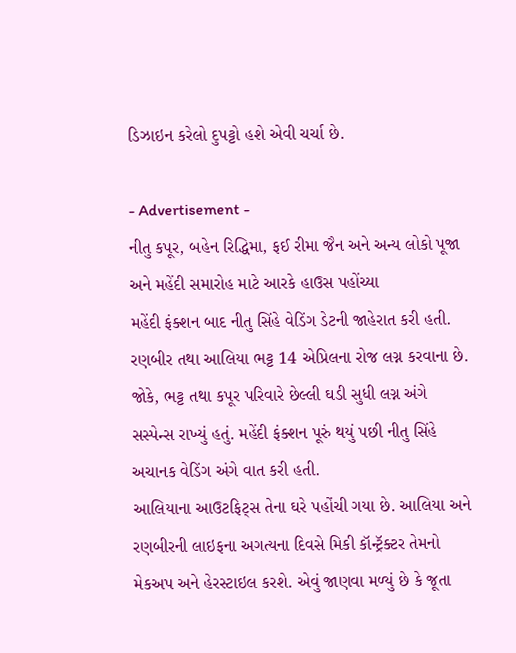ડિઝાઇન કરેલો દુપટ્ટો હશે એવી ચર્ચા છે.

- Advertisement -
નીતુ કપૂર, બહેન રિદ્ધિમા, ફઈ રીમા જૈન અને અન્ય લોકો પૂજા અને મહેંદી સમારોહ માટે આરકે હાઉસ પહોંચ્યા
મહેંદી ફંક્શન બાદ નીતુ સિંહે વેડિંગ ડેટની જાહેરાત કરી હતી. રણબીર તથા આલિયા ભટ્ટ 14 એપ્રિલના રોજ લગ્ન કરવાના છે. જોકે, ભટ્ટ તથા કપૂર પરિવારે છેલ્લી ઘડી સુધી લગ્ન અંગે સસ્પેન્સ રાખ્યું હતું. મહેંદી ફંક્શન પૂરું થયું પછી નીતુ સિંહે અચાનક વેડિંગ અંગે વાત કરી હતી.
આલિયાના આઉટફિટ્સ તેના ઘરે પહોંચી ગયા છે. આલિયા અને રણબીરની લાઇફના અગત્યના દિવસે મિકી કૉન્ટ્રૅક્ટર તેમનો મેકઅપ અને હેરસ્ટાઇલ કરશે. એવું જાણવા મળ્યું છે કે જૂતા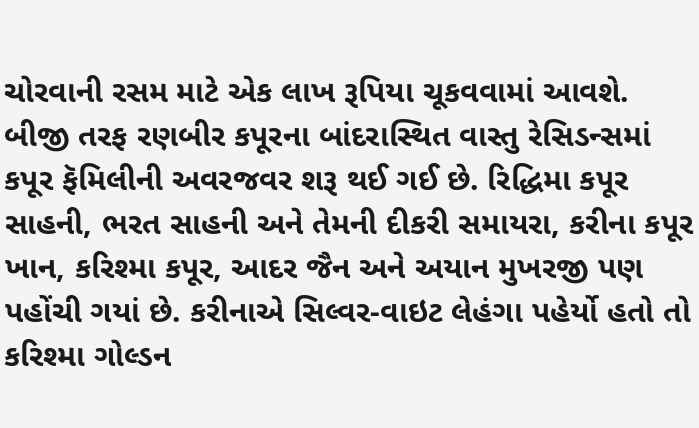ચોરવાની રસમ માટે એક લાખ રૂપિયા ચૂકવવામાં આવશે. બીજી તરફ રણબીર કપૂરના બાંદરાસ્થિત વાસ્તુ રેસિડન્સમાં કપૂર ફૅમિલીની અવરજવર શરૂ થઈ ગઈ છે. રિદ્ધિમા કપૂર સાહની, ભરત સાહની અને તેમની દીકરી સમાયરા, કરીના કપૂર ખાન, કરિશ્મા કપૂર, આદર જૈન અને અયાન મુખરજી પણ પહોંચી ગયાં છે. કરીનાએ સિલ્વર-વાઇટ લેહંગા પહેર્યો હતો તો કરિશ્મા ગોલ્ડન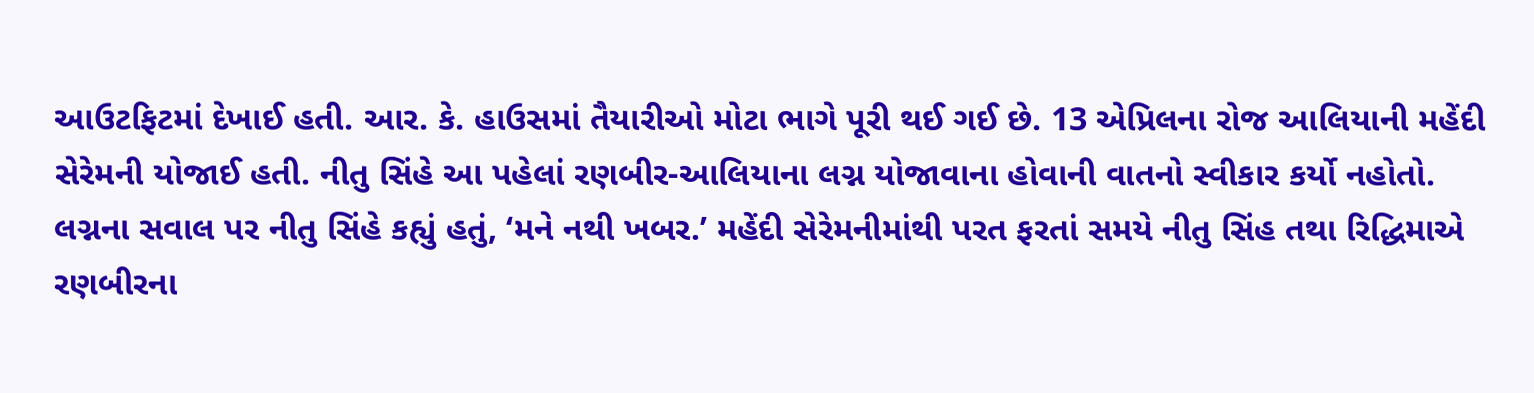આઉટફિટમાં દેખાઈ હતી. આર. કે. હાઉસમાં તૈયારીઓ મોટા ભાગે પૂરી થઈ ગઈ છે. 13 એપ્રિલના રોજ આલિયાની મહેંદી સેરેમની યોજાઈ હતી. નીતુ સિંહે આ પહેલાં રણબીર-આલિયાના લગ્ન યોજાવાના હોવાની વાતનો સ્વીકાર કર્યો નહોતો. લગ્નના સવાલ પર નીતુ સિંહે કહ્યું હતું, ‘મને નથી ખબર.’ મહેંદી સેરેમનીમાંથી પરત ફરતાં સમયે નીતુ સિંહ તથા રિદ્ધિમાએ રણબીરના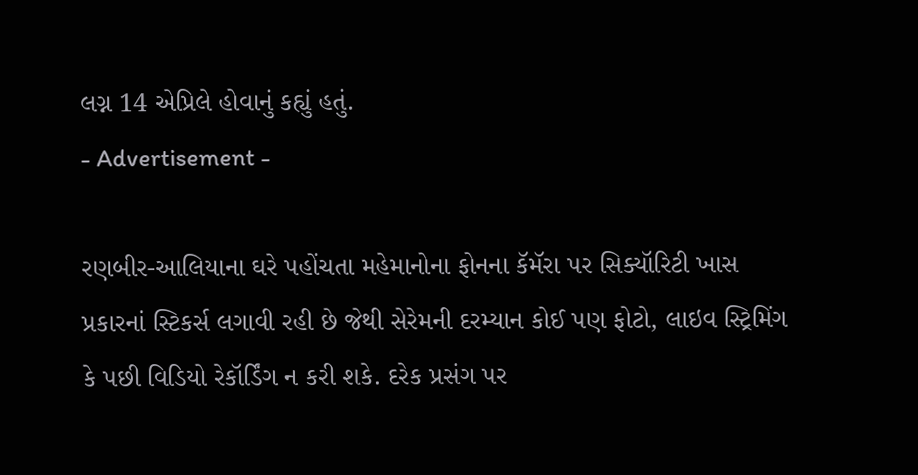લગ્ન 14 એપ્રિલે હોવાનું કહ્યું હતું.
- Advertisement -

રણબીર-આલિયાના ઘરે પહોંચતા મહેમાનોના ફોનના કૅમૅરા પર સિક્યૉરિટી ખાસ પ્રકારનાં સ્ટિકર્સ લગાવી રહી છે જેથી સેરેમની દરમ્યાન કોઈ પણ ફોટો, લાઇવ સ્ટ્રિમિંગ કે પછી વિડિયો રેકૉર્ડિંગ ન કરી શકે. દરેક પ્રસંગ પર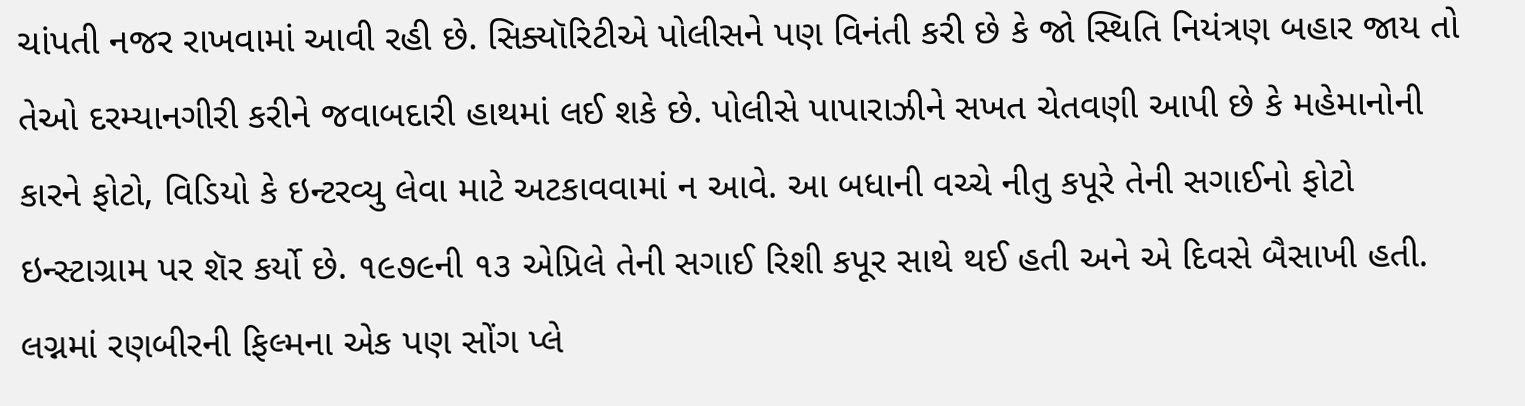ચાંપતી નજર રાખવામાં આવી રહી છે. સિક્યૉરિટીએ પોલીસને પણ વિનંતી કરી છે કે જો સ્થિતિ નિયંત્રણ બહાર જાય તો તેઓ દરમ્યાનગીરી કરીને જવાબદારી હાથમાં લઈ શકે છે. પોલીસે પાપારાઝીને સખત ચેતવણી આપી છે કે મહેમાનોની કારને ફોટો, વિડિયો કે ઇન્ટરવ્યુ લેવા માટે અટકાવવામાં ન આવે. આ બધાની વચ્ચે નીતુ કપૂરે તેની સગાઈનો ફોટો ઇન્સ્ટાગ્રામ પર શૅર કર્યો છે. ૧૯૭૯ની ૧૩ એપ્રિલે તેની સગાઈ રિશી કપૂર સાથે થઈ હતી અને એ દિવસે બૈસાખી હતી.
લગ્નમાં રણબીરની ફિલ્મના એક પણ સોંગ પ્લે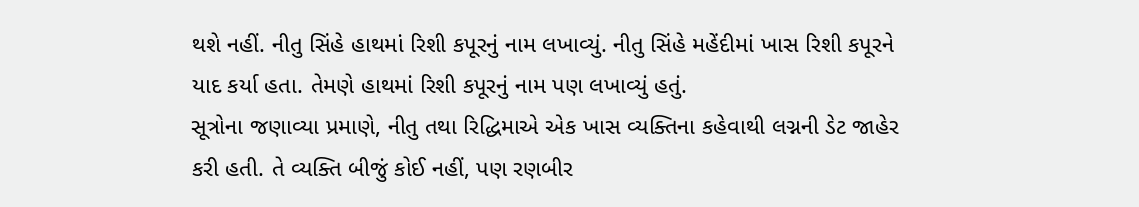થશે નહીં. નીતુ સિંહે હાથમાં રિશી કપૂરનું નામ લખાવ્યું. નીતુ સિંહે મહેંદીમાં ખાસ રિશી કપૂરને યાદ કર્યા હતા. તેમણે હાથમાં રિશી કપૂરનું નામ પણ લખાવ્યું હતું.
સૂત્રોના જણાવ્યા પ્રમાણે, નીતુ તથા રિદ્ધિમાએ એક ખાસ વ્યક્તિના કહેવાથી લગ્નની ડેટ જાહેર કરી હતી. તે વ્યક્તિ બીજું કોઈ નહીં, પણ રણબીર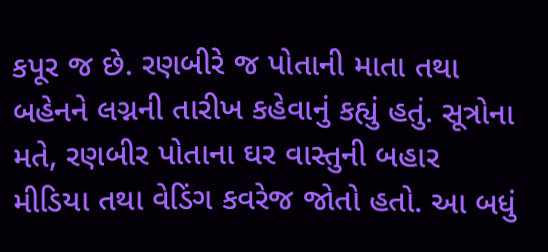કપૂર જ છે. રણબીરે જ પોતાની માતા તથા બહેનને લગ્નની તારીખ કહેવાનું કહ્યું હતું. સૂત્રોના મતે, રણબીર પોતાના ઘર વાસ્તુની બહાર મીડિયા તથા વેડિંગ કવરેજ જોતો હતો. આ બધું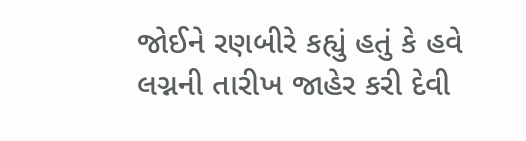જોઈને રણબીરે કહ્યું હતું કે હવે લગ્નની તારીખ જાહેર કરી દેવી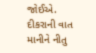જોઈએ. દીકરાની વાત માનીને નીતુ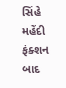સિંહે મહેંદી ફંક્શન બાદ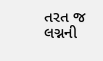તરત જ લગ્નની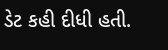ડેટ કહી દીધી હતી.